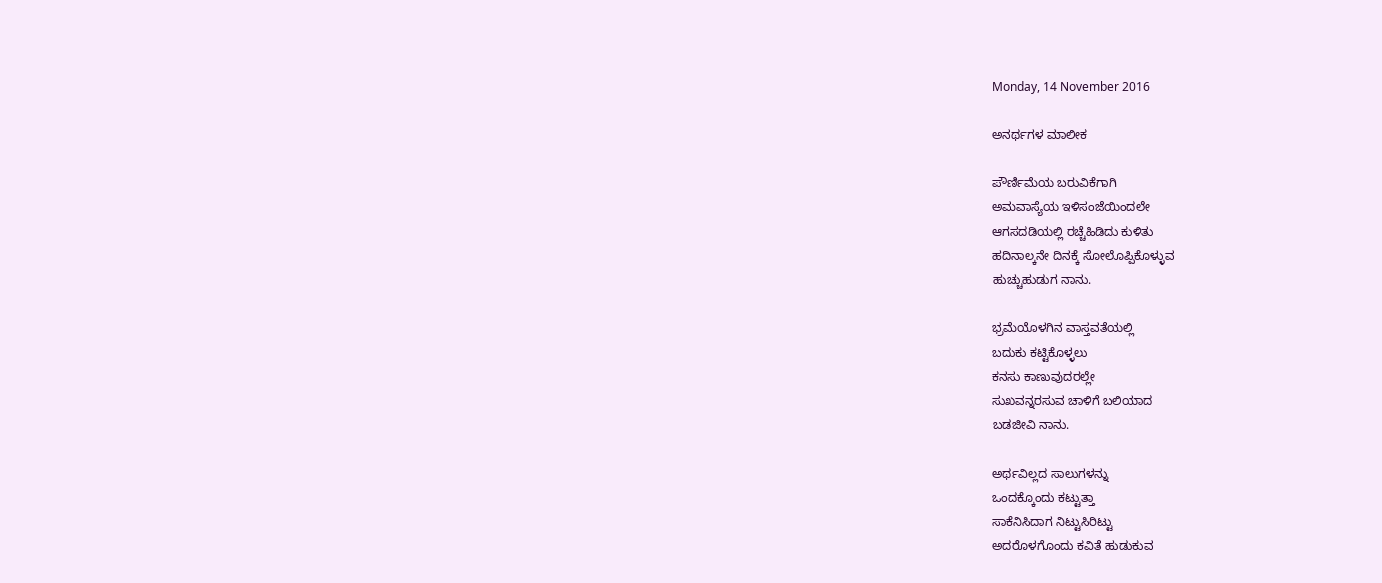Monday, 14 November 2016

ಅನರ್ಥಗಳ ಮಾಲೀಕ

ಪೌರ್ಣಿಮೆಯ ಬರುವಿಕೆಗಾಗಿ
ಅಮವಾಸ್ಯೆಯ ಇಳಿಸಂಜೆಯಿಂದಲೇ
ಆಗಸದಡಿಯಲ್ಲಿ ರಚ್ಚೆಹಿಡಿದು ಕುಳಿತು
ಹದಿನಾಲ್ಕನೇ ದಿನಕ್ಕೆ ಸೋಲೊಪ್ಪಿಕೊಳ್ಳುವ
ಹುಚ್ಚುಹುಡುಗ ನಾನು.

ಭ್ರಮೆಯೊಳಗಿನ ವಾಸ್ತವತೆಯಲ್ಲಿ
ಬದುಕು ಕಟ್ಟಿಕೊಳ್ಳಲು
ಕನಸು ಕಾಣುವುದರಲ್ಲೇ
ಸುಖವನ್ನರಸುವ ಚಾಳಿಗೆ ಬಲಿಯಾದ
ಬಡಜೀವಿ ನಾನು.

ಅರ್ಥವಿಲ್ಲದ ಸಾಲುಗಳನ್ನು
ಒಂದಕ್ಕೊಂದು ಕಟ್ಟುತ್ತಾ
ಸಾಕೆನಿಸಿದಾಗ ನಿಟ್ಟುಸಿರಿಟ್ಟು
ಅದರೊಳಗೊಂದು ಕವಿತೆ ಹುಡುಕುವ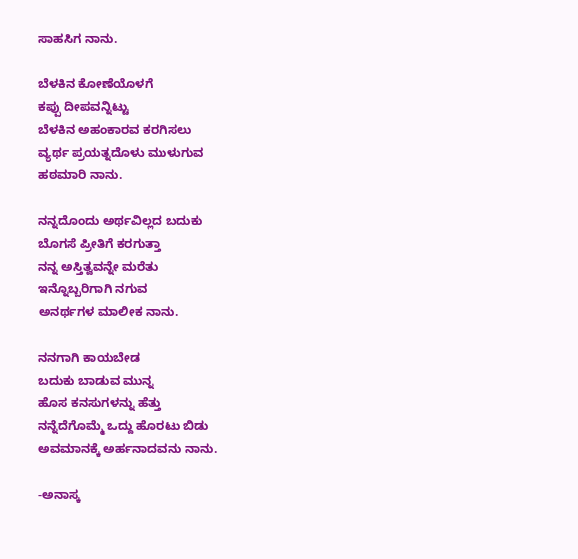ಸಾಹಸಿಗ ನಾನು.

ಬೆಳಕಿನ ಕೋಣೆಯೊಳಗೆ
ಕಪ್ಪು ದೀಪವನ್ನಿಟ್ಟು
ಬೆಳಕಿನ ಅಹಂಕಾರವ ಕರಗಿಸಲು
ವ್ಯರ್ಥ ಪ್ರಯತ್ನದೊಳು ಮುಳುಗುವ
ಹಠಮಾರಿ ನಾನು.

ನನ್ನದೊಂದು ಅರ್ಥವಿಲ್ಲದ ಬದುಕು
ಬೊಗಸೆ ಪ್ರೀತಿಗೆ ಕರಗುತ್ತಾ
ನನ್ನ ಅಸ್ತಿತ್ವವನ್ನೇ ಮರೆತು
ಇನ್ನೊಬ್ಬರಿಗಾಗಿ ನಗುವ
ಅನರ್ಥಗಳ ಮಾಲೀಕ ನಾನು.

ನನಗಾಗಿ ಕಾಯಬೇಡ
ಬದುಕು ಬಾಡುವ ಮುನ್ನ
ಹೊಸ ಕನಸುಗಳನ್ನು ಹೆತ್ತು
ನನ್ನೆದೆಗೊಮ್ಮೆ ಒದ್ದು ಹೊರಟು ಬಿಡು
ಅವಮಾನಕ್ಕೆ ಅರ್ಹನಾದವನು ನಾನು.

-ಅನಾಸ್ಕ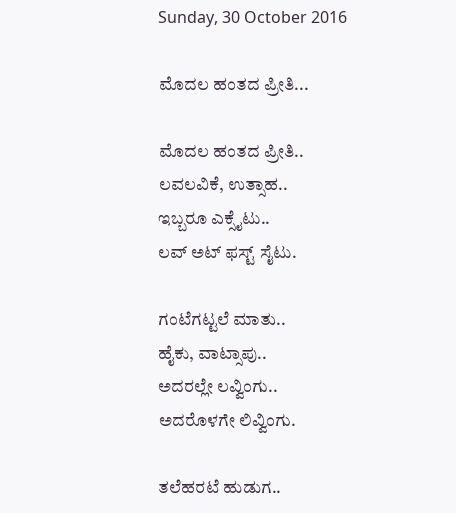Sunday, 30 October 2016

ಮೊದಲ ಹಂತದ ಪ್ರೀತಿ...

ಮೊದಲ ಹಂತದ ಪ್ರೀತಿ..
ಲವಲವಿಕೆ, ಉತ್ಸಾಹ..
ಇಬ್ಬರೂ ಎಕ್ಸೈಟು..
ಲವ್ ಅಟ್ ಫಸ್ಟ್ ಸೈಟು.

ಗಂಟೆಗಟ್ಟಲೆ ಮಾತು..
ಹೈಕು, ವಾಟ್ಸಾಪು..
ಅದರಲ್ಲೇ ಲವ್ವಿಂಗು..
ಅದರೊಳಗೇ ಲಿವ್ವಿಂಗು.

ತಲೆಹರಟೆ ಹುಡುಗ..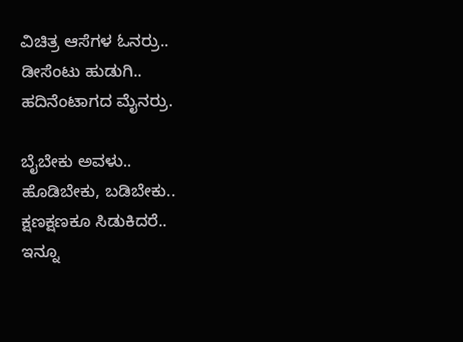ವಿಚಿತ್ರ ಆಸೆಗಳ ಓನರ್ರು..
ಡೀಸೆಂಟು ಹುಡುಗಿ..
ಹದಿನೆಂಟಾಗದ ಮೈನರ್ರು.

ಬೈಬೇಕು ಅವಳು..
ಹೊಡಿಬೇಕು, ಬಡಿಬೇಕು..
ಕ್ಷಣಕ್ಷಣಕೂ ಸಿಡುಕಿದರೆ..
ಇನ್ನೂ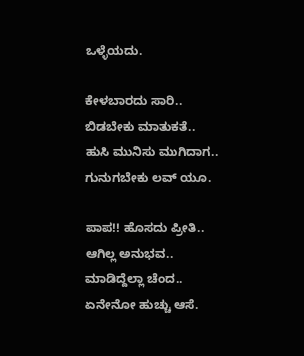ಒಳ್ಳೆಯದು.

ಕೇಳಬಾರದು ಸಾರಿ..
ಬಿಡಬೇಕು ಮಾತುಕತೆ..
ಹುಸಿ ಮುನಿಸು ಮುಗಿದಾಗ..
ಗುನುಗಬೇಕು ಲವ್ ಯೂ.

ಪಾಪ!! ಹೊಸದು ಪ್ರೀತಿ..
ಆಗಿಲ್ಲ ಅನುಭವ..
ಮಾಡಿದ್ದೆಲ್ಲಾ ಚೆಂದ..
ಏನೇನೋ ಹುಚ್ಚು ಆಸೆ.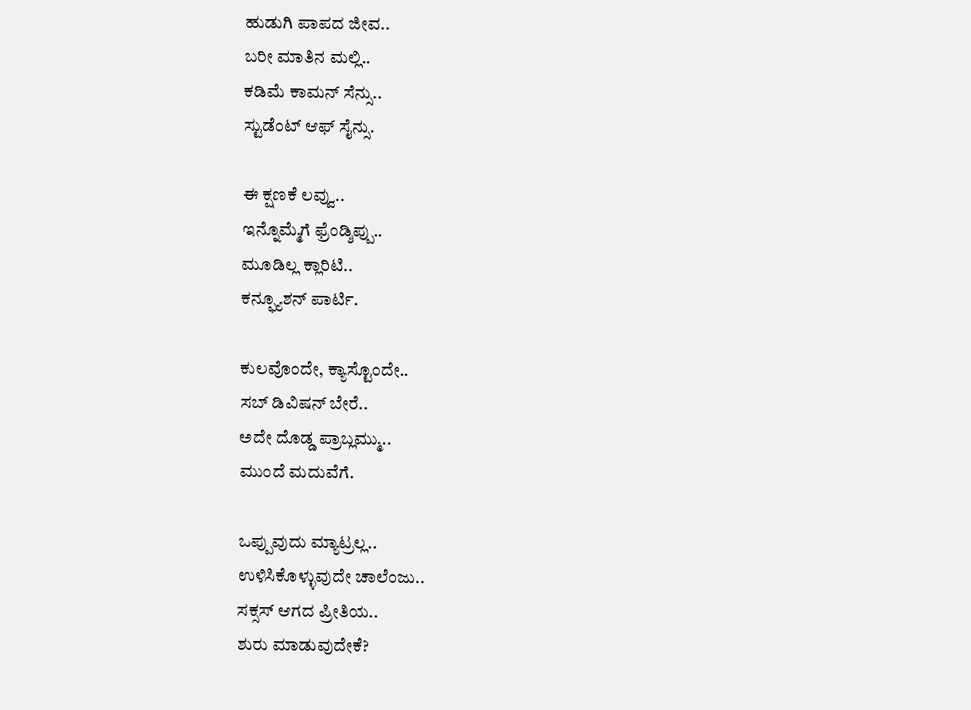ಹುಡುಗಿ ಪಾಪದ ಜೀವ..
ಬರೀ ಮಾತಿನ ಮಲ್ಲಿ..
ಕಡಿಮೆ ಕಾಮನ್ ಸೆನ್ಸು..
ಸ್ಟುಡೆಂಟ್ ಆಫ್ ಸೈನ್ಸು.

ಈ ಕ್ಷಣಕೆ ಲವ್ವು..
ಇನ್ನೊಮ್ಮೆಗೆ ಫ್ರೆಂಡ್ಶಿಪ್ಪು..
ಮೂಡಿಲ್ಲ ಕ್ಲಾರಿಟಿ..
ಕನ್ಫ್ಯೂಶನ್ ಪಾರ್ಟಿ.

ಕುಲವೊಂದೇ, ಕ್ಯಾಸ್ಟೊಂದೇ..
ಸಬ್ ಡಿವಿಷನ್ ಬೇರೆ..
ಅದೇ ದೊಡ್ಡ ಪ್ರಾಬ್ಲಮ್ಮು..
ಮುಂದೆ ಮದುವೆಗೆ.

ಒಪ್ಪುವುದು ಮ್ಯಾಟ್ರಲ್ಲ..
ಉಳಿಸಿಕೊಳ್ಳುವುದೇ ಚಾಲೆಂಜು..
ಸಕ್ಸಸ್ ಆಗದ ಪ್ರೀತಿಯ..
ಶುರು ಮಾಡುವುದೇಕೆ?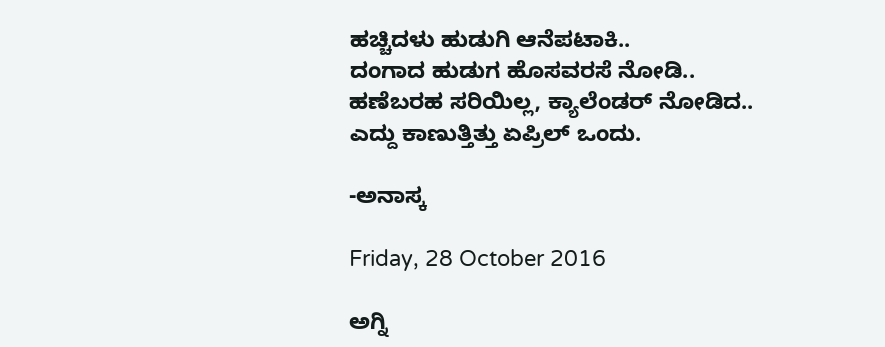ಹಚ್ಚಿದಳು ಹುಡುಗಿ ಆನೆಪಟಾಕಿ..
ದಂಗಾದ ಹುಡುಗ ಹೊಸವರಸೆ ನೋಡಿ..
ಹಣೆಬರಹ ಸರಿಯಿಲ್ಲ, ಕ್ಯಾಲೆಂಡರ್ ನೋಡಿದ..
ಎದ್ದು ಕಾಣುತ್ತಿತ್ತು ಏಪ್ರಿಲ್ ಒಂದು.

-ಅನಾಸ್ಕ

Friday, 28 October 2016

ಅಗ್ನಿ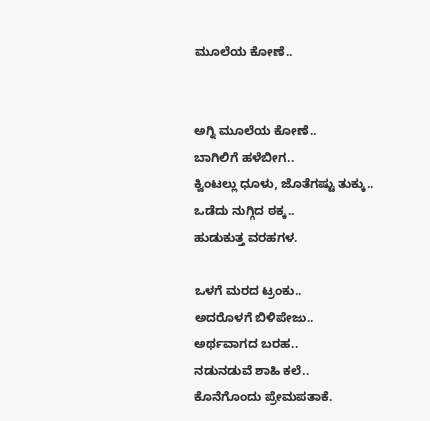ಮೂಲೆಯ ಕೋಣೆ..


ಅಗ್ನಿ ಮೂಲೆಯ ಕೋಣೆ..
ಬಾಗಿಲಿಗೆ ಹಳೆಬೀಗ..
ಕ್ವಿಂಟಲ್ಲು ಧೂಳು, ಜೊತೆಗಷ್ಟು ತುಕ್ಕು..
ಒಡೆದು ನುಗ್ಗಿದ ಠಕ್ಕ..
ಹುಡುಕುತ್ತ ವರಹಗಳ.

ಒಳಗೆ ಮರದ ಟ್ರಂಕು..
ಅದರೊಳಗೆ ಬಿಳಿಪೇಜು..
ಅರ್ಥವಾಗದ ಬರಹ..
ನಡುನಡುವೆ ಶಾಹಿ ಕಲೆ..
ಕೊನೆಗೊಂದು ಪ್ರೇಮಪತಾಕೆ.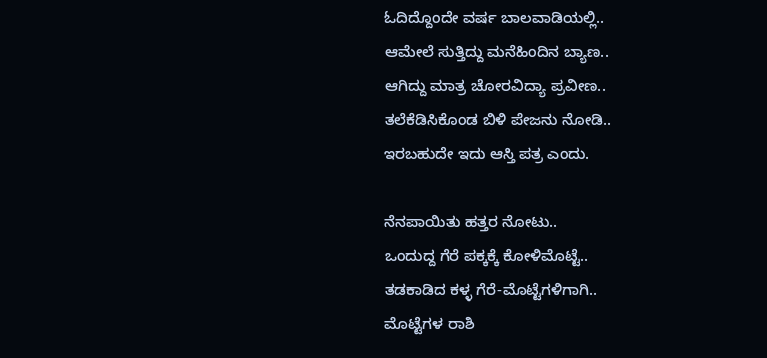ಓದಿದ್ದೊಂದೇ ವರ್ಷ ಬಾಲವಾಡಿಯಲ್ಲಿ..
ಆಮೇಲೆ ಸುತ್ತಿದ್ದು ಮನೆಹಿಂದಿನ ಬ್ಯಾಣ..
ಆಗಿದ್ದು ಮಾತ್ರ ಚೋರವಿದ್ಯಾ ಪ್ರವೀಣ..
ತಲೆಕೆಡಿಸಿಕೊಂಡ ಬಿಳಿ ಪೇಜನು ನೋಡಿ..
ಇರಬಹುದೇ ಇದು ಆಸ್ತಿ ಪತ್ರ ಎಂದು.

ನೆನಪಾಯಿತು ಹತ್ತರ ನೋಟು..
ಒಂದುದ್ದ ಗೆರೆ ಪಕ್ಕಕ್ಕೆ ಕೋಳಿಮೊಟ್ಟೆ..
ತಡಕಾಡಿದ ಕಳ್ಳ ಗೆರೆ-ಮೊಟ್ಟೆಗಳಿಗಾಗಿ..
ಮೊಟ್ಟೆಗಳ ರಾಶಿ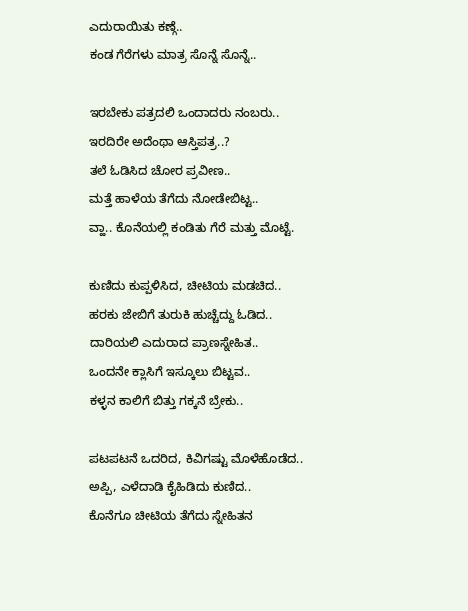ಎದುರಾಯಿತು ಕಣ್ಗೆ..
ಕಂಡ ಗೆರೆಗಳು ಮಾತ್ರ ಸೊನ್ನೆ ಸೊನ್ನೆ..

ಇರಬೇಕು ಪತ್ರದಲಿ ಒಂದಾದರು ನಂಬರು..
ಇರದಿರೇ ಅದೆಂಥಾ ಆಸ್ತಿಪತ್ರ..?
ತಲೆ ಓಡಿಸಿದ ಚೋರ ಪ್ರವೀಣ..
ಮತ್ತೆ ಹಾಳೆಯ ತೆಗೆದು ನೋಡೇಬಿಟ್ಟ..
ವ್ಹಾ.. ಕೊನೆಯಲ್ಲಿ ಕಂಡಿತು ಗೆರೆ ಮತ್ತು ಮೊಟ್ಟೆ.

ಕುಣಿದು ಕುಪ್ಪಳಿಸಿದ, ಚೀಟಿಯ ಮಡಚಿದ..
ಹರಕು ಜೇಬಿಗೆ ತುರುಕಿ ಹುಚ್ಚೆದ್ದು ಓಡಿದ..
ದಾರಿಯಲಿ ಎದುರಾದ ಪ್ರಾಣಸ್ನೇಹಿತ..
ಒಂದನೇ ಕ್ಲಾಸಿಗೆ ಇಸ್ಕೂಲು ಬಿಟ್ಟವ..
ಕಳ್ಳನ ಕಾಲಿಗೆ ಬಿತ್ತು ಗಕ್ಕನೆ ಬ್ರೇಕು..

ಪಟಪಟನೆ ಒದರಿದ, ಕಿವಿಗಷ್ಟು ಮೊಳೆಹೊಡೆದ..
ಅಪ್ಪಿ, ಎಳೆದಾಡಿ ಕೈಹಿಡಿದು ಕುಣಿದ..
ಕೊನೆಗೂ ಚೀಟಿಯ ತೆಗೆದು ಸ್ನೇಹಿತನ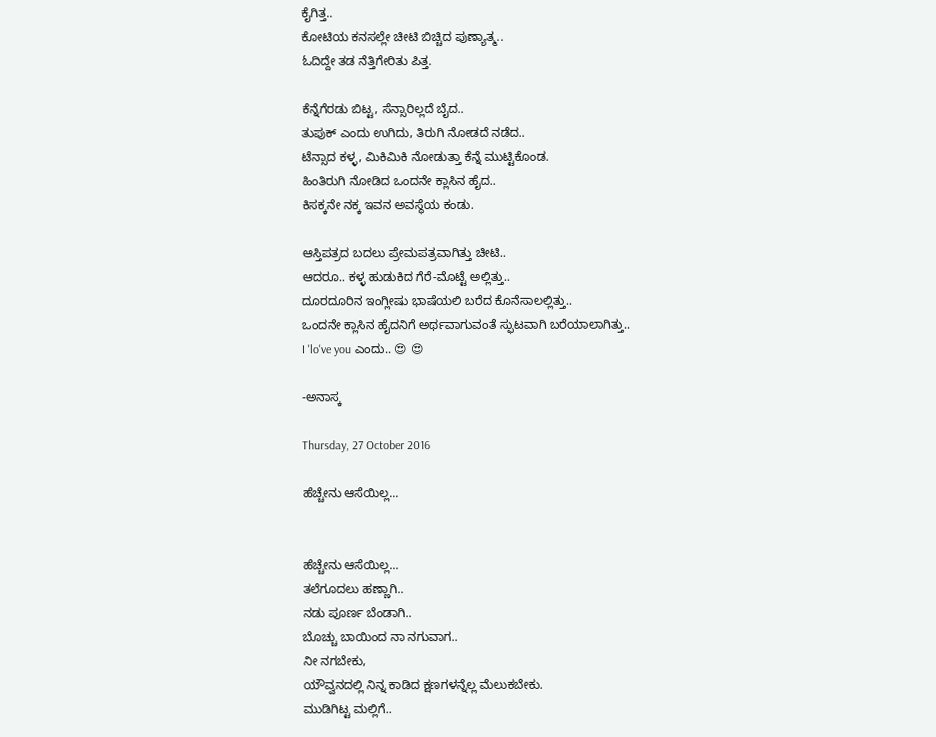ಕೈಗಿತ್ತ..
ಕೋಟಿಯ ಕನಸಲ್ಲೇ ಚೀಟಿ ಬಿಚ್ಚಿದ ಪುಣ್ಯಾತ್ಮ..
ಓದಿದ್ದೇ ತಡ ನೆತ್ತಿಗೇರಿತು ಪಿತ್ತ.

ಕೆನ್ನೆಗೆರಡು ಬಿಟ್ಟ, ಸೆನ್ಸಾರಿಲ್ಲದೆ ಬೈದ..
ತುಪುಕ್ ಎಂದು ಉಗಿದು, ತಿರುಗಿ ನೋಡದೆ ನಡೆದ..
ಟೆನ್ಸಾದ ಕಳ್ಳ, ಮಿಕಿಮಿಕಿ ನೋಡುತ್ತಾ ಕೆನ್ನೆ ಮುಟ್ಟಿಕೊಂಡ.
ಹಿಂತಿರುಗಿ ನೋಡಿದ ಒಂದನೇ ಕ್ಲಾಸಿನ ಹೈದ..
ಕಿಸಕ್ಕನೇ ನಕ್ಕ ಇವನ ಅವಸ್ಥೆಯ ಕಂಡು.

ಆಸ್ತಿಪತ್ರದ ಬದಲು ಪ್ರೇಮಪತ್ರವಾಗಿತ್ತು ಚೀಟಿ..
ಆದರೂ.. ಕಳ್ಳ ಹುಡುಕಿದ ಗೆರೆ-ಮೊಟ್ಟೆ ಅಲ್ಲಿತ್ತು..
ದೂರದೂರಿನ ಇಂಗ್ಲೀಷು ಭಾಷೆಯಲಿ ಬರೆದ ಕೊನೆಸಾಲಲ್ಲಿತ್ತು..
ಒಂದನೇ ಕ್ಲಾಸಿನ ಹೈದನಿಗೆ ಅರ್ಥವಾಗುವಂತೆ ಸ್ಫುಟವಾಗಿ ಬರೆಯಾಲಾಗಿತ್ತು..
I 'lo've you ಎಂದು.. 😍 😍

-ಅನಾಸ್ಕ

Thursday, 27 October 2016

ಹೆಚ್ಚೇನು ಆಸೆಯಿಲ್ಲ...


ಹೆಚ್ಚೇನು ಆಸೆಯಿಲ್ಲ...
ತಲೆಗೂದಲು ಹಣ್ಣಾಗಿ..
ನಡು ಪೂರ್ಣ ಬೆಂಡಾಗಿ..
ಬೊಚ್ಚು ಬಾಯಿಂದ ನಾ ನಗುವಾಗ..
ನೀ ನಗಬೇಕು,
ಯೌವ್ವನದಲ್ಲಿ ನಿನ್ನ ಕಾಡಿದ ಕ್ಷಣಗಳನ್ನೆಲ್ಲ ಮೆಲುಕಬೇಕು.
ಮುಡಿಗಿಟ್ಟ ಮಲ್ಲಿಗೆ..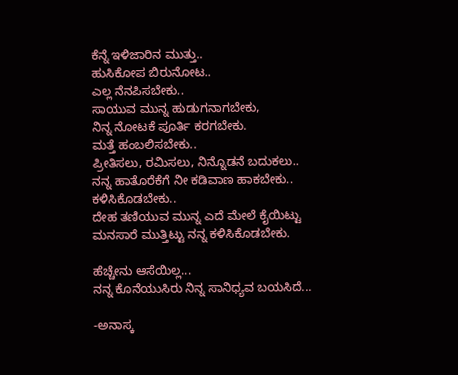ಕೆನ್ನೆ ಇಳಿಜಾರಿನ ಮುತ್ತು..
ಹುಸಿಕೋಪ ಬಿರುನೋಟ..
ಎಲ್ಲ ನೆನಪಿಸಬೇಕು..
ಸಾಯುವ ಮುನ್ನ ಹುಡುಗನಾಗಬೇಕು,
ನಿನ್ನ ನೋಟಕೆ ಪೂರ್ತಿ ಕರಗಬೇಕು.
ಮತ್ತೆ ಹಂಬಲಿಸಬೇಕು..
ಪ್ರೀತಿಸಲು, ರಮಿಸಲು, ನಿನ್ನೊಡನೆ ಬದುಕಲು..
ನನ್ನ ಹಾತೊರೆಕೆಗೆ ನೀ ಕಡಿವಾಣ ಹಾಕಬೇಕು..
ಕಳಿಸಿಕೊಡಬೇಕು..
ದೇಹ ತಣಿಯುವ ಮುನ್ನ ಎದೆ ಮೇಲೆ ಕೈಯಿಟ್ಟು
ಮನಸಾರೆ ಮುತ್ತಿಟ್ಟು ನನ್ನ ಕಳಿಸಿಕೊಡಬೇಕು.

ಹೆಚ್ಚೇನು ಆಸೆಯಿಲ್ಲ...
ನನ್ನ ಕೊನೆಯುಸಿರು ನಿನ್ನ ಸಾನಿಧ್ಯವ ಬಯಸಿದೆ...

-ಅನಾಸ್ಕ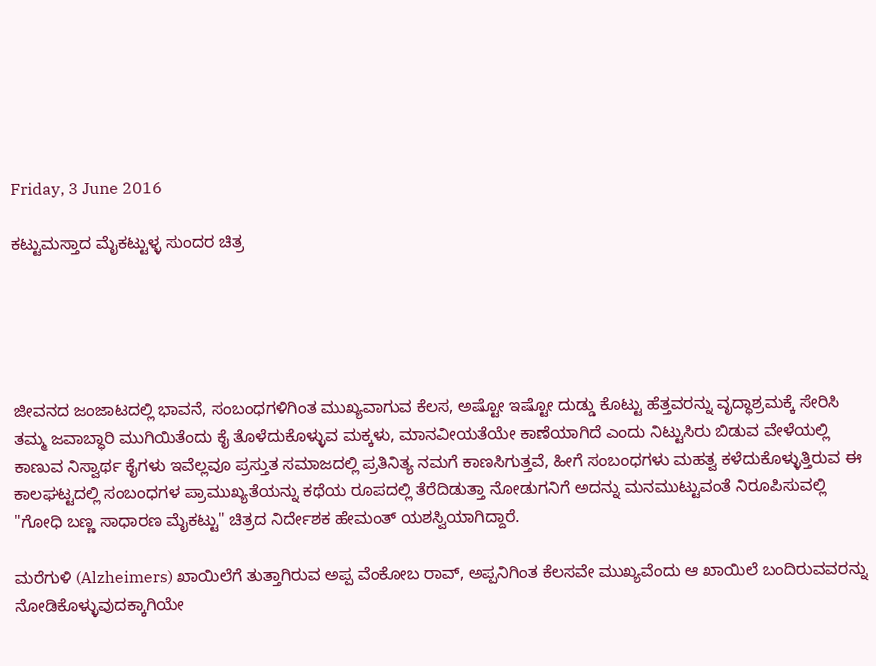Friday, 3 June 2016

ಕಟ್ಟುಮಸ್ತಾದ ಮೈಕಟ್ಟುಳ್ಳ ಸುಂದರ ಚಿತ್ರ





ಜೀವನದ ಜಂಜಾಟದಲ್ಲಿ ಭಾವನೆ, ಸಂಬಂಧಗಳಿಗಿಂತ ಮುಖ್ಯವಾಗುವ ಕೆಲಸ, ಅಷ್ಟೋ ಇಷ್ಟೋ ದುಡ್ಡು ಕೊಟ್ಟು ಹೆತ್ತವರನ್ನು ವೃದ್ಧಾಶ್ರಮಕ್ಕೆ ಸೇರಿಸಿ ತಮ್ಮ ಜವಾಬ್ಧಾರಿ ಮುಗಿಯಿತೆಂದು ಕೈ ತೊಳೆದುಕೊಳ್ಳುವ ಮಕ್ಕಳು, ಮಾನವೀಯತೆಯೇ ಕಾಣೆಯಾಗಿದೆ ಎಂದು ನಿಟ್ಟುಸಿರು ಬಿಡುವ ವೇಳೆಯಲ್ಲಿ ಕಾಣುವ ನಿಸ್ವಾರ್ಥ ಕೈಗಳು ಇವೆಲ್ಲವೂ ಪ್ರಸ್ತುತ ಸಮಾಜದಲ್ಲಿ ಪ್ರತಿನಿತ್ಯ ನಮಗೆ ಕಾಣಸಿಗುತ್ತವೆ, ಹೀಗೆ ಸಂಬಂಧಗಳು ಮಹತ್ವ ಕಳೆದುಕೊಳ್ಳುತ್ತಿರುವ ಈ ಕಾಲಘಟ್ಟದಲ್ಲಿ ಸಂಬಂಧಗಳ ಪ್ರಾಮುಖ್ಯತೆಯನ್ನು ಕಥೆಯ ರೂಪದಲ್ಲಿ ತೆರೆದಿಡುತ್ತಾ ನೋಡುಗನಿಗೆ ಅದನ್ನು ಮನಮುಟ್ಟುವಂತೆ ನಿರೂಪಿಸುವಲ್ಲಿ "ಗೋಧಿ ಬಣ್ಣ ಸಾಧಾರಣ ಮೈಕಟ್ಟು" ಚಿತ್ರದ ನಿರ್ದೇಶಕ ಹೇಮಂತ್ ಯಶಸ್ವಿಯಾಗಿದ್ದಾರೆ.

ಮರೆಗುಳಿ (Alzheimers) ಖಾಯಿಲೆಗೆ ತುತ್ತಾಗಿರುವ ಅಪ್ಪ ವೆಂಕೋಬ ರಾವ್, ಅಪ್ಪನಿಗಿಂತ ಕೆಲಸವೇ ಮುಖ್ಯವೆಂದು ಆ ಖಾಯಿಲೆ ಬಂದಿರುವವರನ್ನು ನೋಡಿಕೊಳ್ಳುವುದಕ್ಕಾಗಿಯೇ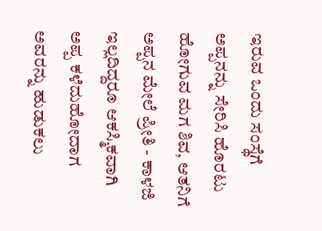ಇರುವ ಒಂದು ಸಂಸ್ಥೆಗೆ ಅಪ್ಪನನ್ನು ಸೇರಿಸಿ ಹೊರಟು ಹೋಗುವ ಮಗ ಶಿವ, ಆತನಿಗೆ ಅಪ್ಪನ ಮೇಲೆ ಪ್ರೀತಿ - ಕಾಳಜಿ ಇಲ್ಲದಿದ್ದರೂ ಆಕಸ್ಮಿಕವಾಗಿ ಅಪ್ಪ ಕಳೆದುಹೋದಾಗ ಅವರನ್ನು ಹುಡುಕಲು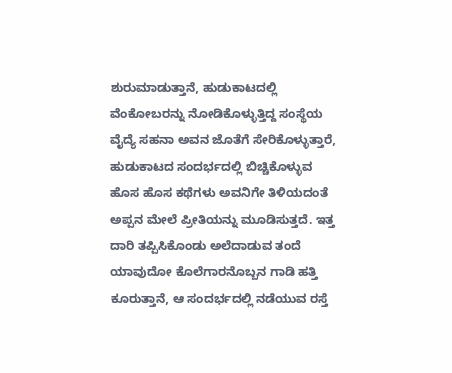ಶುರುಮಾಡುತ್ತಾನೆ, ಹುಡುಕಾಟದಲ್ಲಿ ವೆಂಕೋಬರನ್ನು ನೋಡಿಕೊಳ್ಳುತ್ತಿದ್ದ ಸಂಸ್ಥೆಯ ವೈದ್ಯೆ ಸಹನಾ ಅವನ ಜೊತೆಗೆ ಸೇರಿಕೊಳ್ಳುತ್ತಾರೆ, ಹುಡುಕಾಟದ ಸಂದರ್ಭದಲ್ಲಿ ಬಿಚ್ಚಿಕೊಳ್ಳುವ ಹೊಸ ಹೊಸ ಕಥೆಗಳು ಅವನಿಗೇ ತಿಳಿಯದಂತೆ ಅಪ್ಪನ ಮೇಲೆ ಪ್ರೀತಿಯನ್ನು ಮೂಡಿಸುತ್ತದೆ. ಇತ್ತ ದಾರಿ ತಪ್ಪಿಸಿಕೊಂಡು ಅಲೆದಾಡುವ ತಂದೆ ಯಾವುದೋ ಕೊಲೆಗಾರನೊಬ್ಬನ ಗಾಡಿ ಹತ್ತಿ ಕೂರುತ್ತಾನೆ, ಆ ಸಂದರ್ಭದಲ್ಲಿ ನಡೆಯುವ ರಸ್ತೆ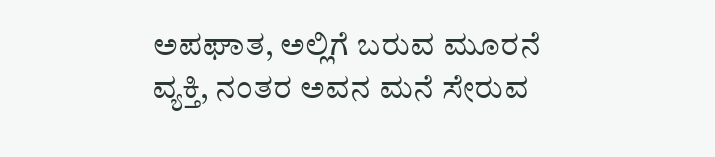ಅಪಘಾತ, ಅಲ್ಲಿಗೆ ಬರುವ ಮೂರನೆ ವ್ಯಕ್ತಿ, ನಂತರ ಅವನ ಮನೆ ಸೇರುವ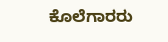ಕೊಲೆಗಾರರು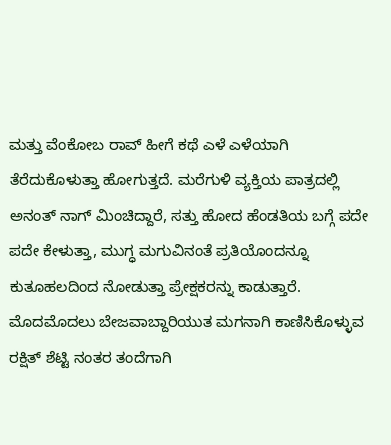ಮತ್ತು ವೆಂಕೋಬ ರಾವ್ ಹೀಗೆ ಕಥೆ ಎಳೆ ಎಳೆಯಾಗಿ ತೆರೆದುಕೊಳುತ್ತಾ ಹೋಗುತ್ತದೆ. ಮರೆಗುಳಿ ವ್ಯಕ್ತಿಯ ಪಾತ್ರದಲ್ಲಿ ಅನಂತ್ ನಾಗ್ ಮಿಂಚಿದ್ದಾರೆ, ಸತ್ತು ಹೋದ ಹೆಂಡತಿಯ ಬಗ್ಗೆ ಪದೇ ಪದೇ ಕೇಳುತ್ತಾ, ಮುಗ್ಧ ಮಗುವಿನಂತೆ ಪ್ರತಿಯೊಂದನ್ನೂ ಕುತೂಹಲದಿಂದ ನೋಡುತ್ತಾ ಪ್ರೇಕ್ಷಕರನ್ನು ಕಾಡುತ್ತಾರೆ. ಮೊದಮೊದಲು ಬೇಜವಾಬ್ದಾರಿಯುತ ಮಗನಾಗಿ ಕಾಣಿಸಿಕೊಳ್ಳುವ ರಕ್ಷಿತ್ ಶೆಟ್ಟಿ ನಂತರ ತಂದೆಗಾಗಿ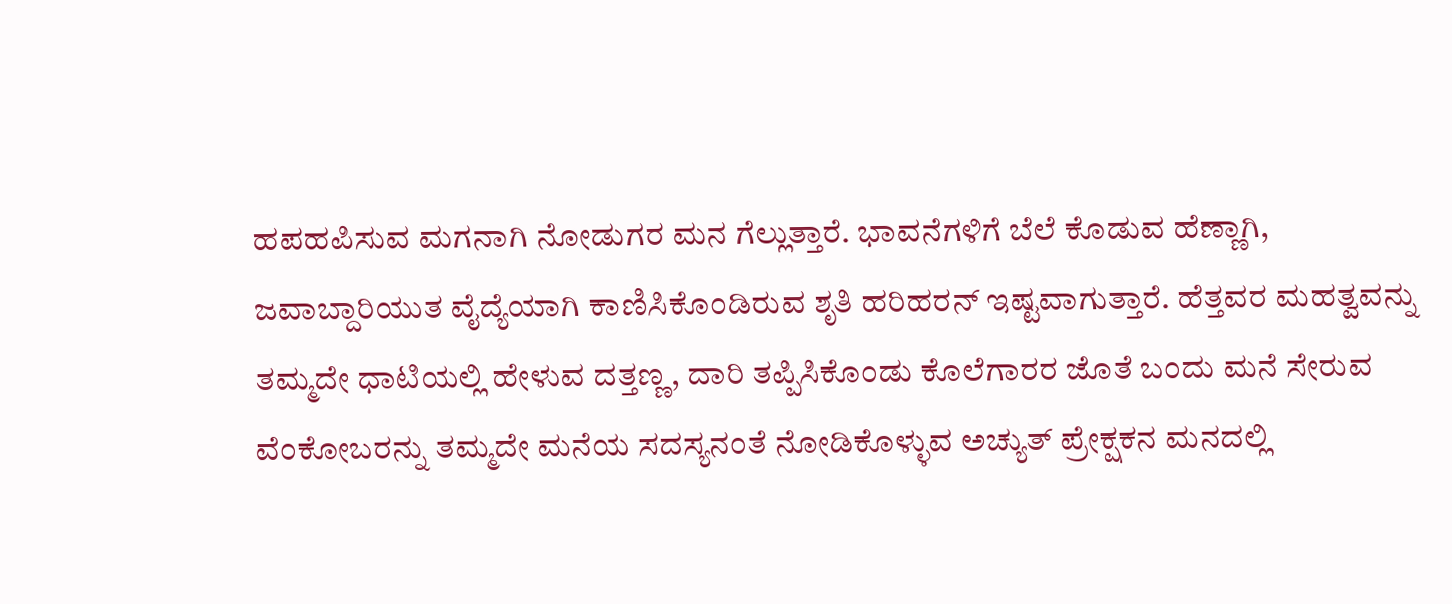ಹಪಹಪಿಸುವ ಮಗನಾಗಿ ನೋಡುಗರ ಮನ ಗೆಲ್ಲುತ್ತಾರೆ. ಭಾವನೆಗಳಿಗೆ ಬೆಲೆ ಕೊಡುವ ಹೆಣ್ಣಾಗಿ, ಜವಾಬ್ದಾರಿಯುತ ವೈದ್ಯೆಯಾಗಿ ಕಾಣಿಸಿಕೊಂಡಿರುವ ಶೃತಿ ಹರಿಹರನ್ ಇಷ್ಟವಾಗುತ್ತಾರೆ. ಹೆತ್ತವರ ಮಹತ್ವವನ್ನು ತಮ್ಮದೇ ಧಾಟಿಯಲ್ಲಿ ಹೇಳುವ ದತ್ತಣ್ಣ, ದಾರಿ ತಪ್ಪಿಸಿಕೊಂಡು ಕೊಲೆಗಾರರ ಜೊತೆ ಬಂದು ಮನೆ ಸೇರುವ ವೆಂಕೋಬರನ್ನು ತಮ್ಮದೇ ಮನೆಯ ಸದಸ್ಯನಂತೆ ನೋಡಿಕೊಳ್ಳುವ ಅಚ್ಯುತ್ ಪ್ರೇಕ್ಷಕನ ಮನದಲ್ಲಿ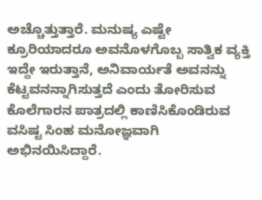ಅಚ್ಚೊತ್ತುತ್ತಾರೆ. ಮನುಷ್ಯ ಎಷ್ಟೇ ಕ್ರೂರಿಯಾದರೂ ಅವನೊಳಗೊಬ್ಬ ಸಾತ್ವಿಕ ವ್ಯಕ್ತಿ ಇದ್ದೇ ಇರುತ್ತಾನೆ, ಅನಿವಾರ್ಯತೆ ಅವನನ್ನು ಕೆಟ್ಟವನನ್ನಾಗಿಸುತ್ತದೆ ಎಂದು ತೋರಿಸುವ ಕೊಲೆಗಾರನ ಪಾತ್ರದಲ್ಲಿ ಕಾಣಿಸಿಕೊಂಡಿರುವ ವಸಿಷ್ಟ ಸಿಂಹ ಮನೋಜ್ಞವಾಗಿ ಅಭಿನಯಿಸಿದ್ದಾರೆ.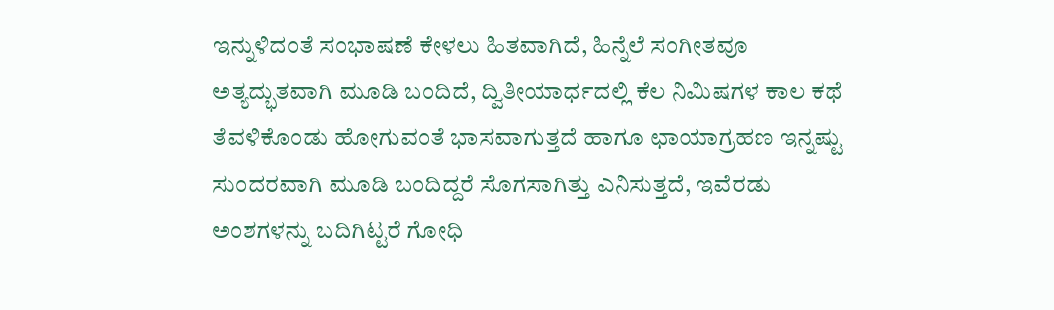ಇನ್ನುಳಿದಂತೆ ಸಂಭಾಷಣೆ ಕೇಳಲು ಹಿತವಾಗಿದೆ, ಹಿನ್ನೆಲೆ ಸಂಗೀತವೂ ಅತ್ಯದ್ಭುತವಾಗಿ ಮೂಡಿ ಬಂದಿದೆ, ದ್ವಿತೀಯಾರ್ಧದಲ್ಲಿ ಕೆಲ ನಿಮಿಷಗಳ ಕಾಲ ಕಥೆ ತೆವಳಿಕೊಂಡು ಹೋಗುವಂತೆ ಭಾಸವಾಗುತ್ತದೆ ಹಾಗೂ ಛಾಯಾಗ್ರಹಣ ಇನ್ನಷ್ಟು ಸುಂದರವಾಗಿ ಮೂಡಿ ಬಂದಿದ್ದರೆ ಸೊಗಸಾಗಿತ್ತು ಎನಿಸುತ್ತದೆ, ಇವೆರಡು ಅಂಶಗಳನ್ನು ಬದಿಗಿಟ್ಟರೆ ಗೋಧಿ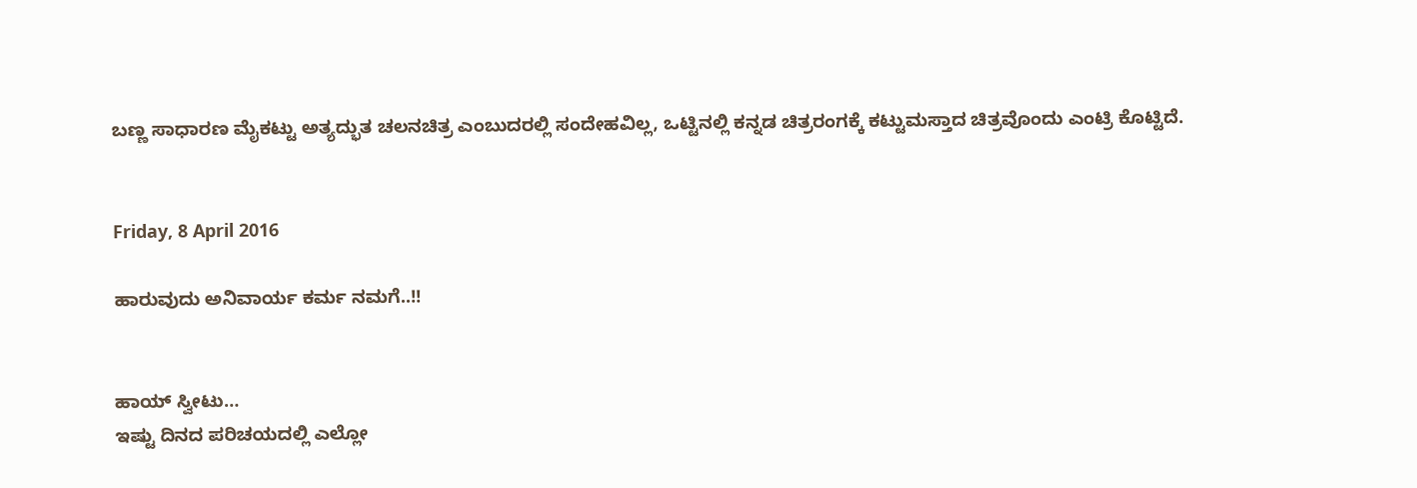ಬಣ್ಣ ಸಾಧಾರಣ ಮೈಕಟ್ಟು ಅತ್ಯದ್ಭುತ ಚಲನಚಿತ್ರ ಎಂಬುದರಲ್ಲಿ ಸಂದೇಹವಿಲ್ಲ, ಒಟ್ಟಿನಲ್ಲಿ ಕನ್ನಡ ಚಿತ್ರರಂಗಕ್ಕೆ ಕಟ್ಟುಮಸ್ತಾದ ಚಿತ್ರವೊಂದು ಎಂಟ್ರಿ ಕೊಟ್ಟಿದೆ.


Friday, 8 April 2016

ಹಾರುವುದು ಅನಿವಾರ್ಯ ಕರ್ಮ ನಮಗೆ..!!


ಹಾಯ್ ಸ್ವೀಟು…
ಇಷ್ಟು ದಿನದ ಪರಿಚಯದಲ್ಲಿ ಎಲ್ಲೋ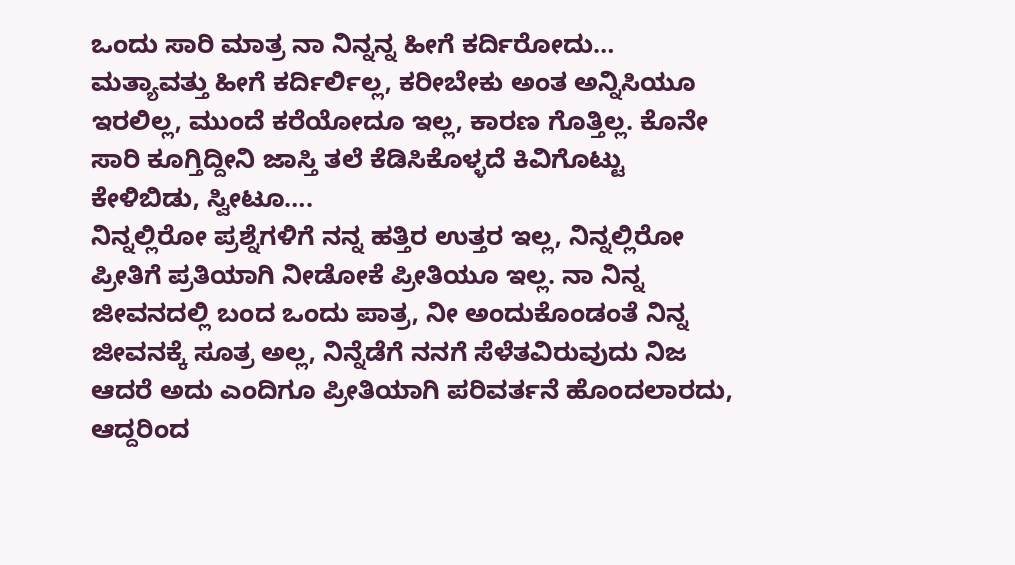ಒಂದು ಸಾರಿ ಮಾತ್ರ ನಾ ನಿನ್ನನ್ನ ಹೀಗೆ ಕರ್ದಿರೋದು… ಮತ್ಯಾವತ್ತು ಹೀಗೆ ಕರ್ದಿರ್ಲಿಲ್ಲ, ಕರೀಬೇಕು ಅಂತ ಅನ್ನಿಸಿಯೂ ಇರಲಿಲ್ಲ, ಮುಂದೆ ಕರೆಯೋದೂ ಇಲ್ಲ, ಕಾರಣ ಗೊತ್ತಿಲ್ಲ. ಕೊನೇ ಸಾರಿ ಕೂಗ್ತಿದ್ದೀನಿ ಜಾಸ್ತಿ ತಲೆ ಕೆಡಿಸಿಕೊಳ್ಳದೆ ಕಿವಿಗೊಟ್ಟು ಕೇಳಿಬಿಡು, ಸ್ವೀಟೂ….
ನಿನ್ನಲ್ಲಿರೋ ಪ್ರಶ್ನೆಗಳಿಗೆ ನನ್ನ ಹತ್ತಿರ ಉತ್ತರ ಇಲ್ಲ, ನಿನ್ನಲ್ಲಿರೋ ಪ್ರೀತಿಗೆ ಪ್ರತಿಯಾಗಿ ನೀಡೋಕೆ ಪ್ರೀತಿಯೂ ಇಲ್ಲ. ನಾ ನಿನ್ನ ಜೀವನದಲ್ಲಿ ಬಂದ ಒಂದು ಪಾತ್ರ, ನೀ ಅಂದುಕೊಂಡಂತೆ ನಿನ್ನ ಜೀವನಕ್ಕೆ ಸೂತ್ರ ಅಲ್ಲ, ನಿನ್ನೆಡೆಗೆ ನನಗೆ ಸೆಳೆತವಿರುವುದು ನಿಜ ಆದರೆ ಅದು ಎಂದಿಗೂ ಪ್ರೀತಿಯಾಗಿ ಪರಿವರ್ತನೆ ಹೊಂದಲಾರದು, ಆದ್ದರಿಂದ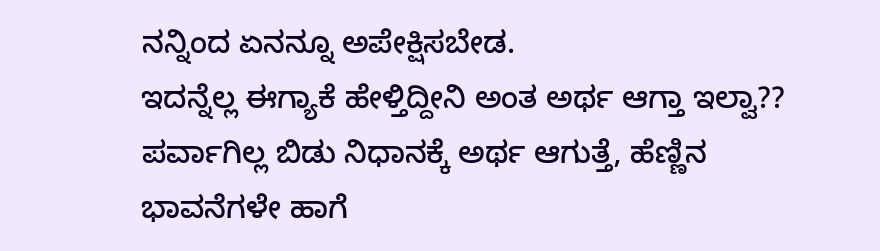ನನ್ನಿಂದ ಏನನ್ನೂ ಅಪೇಕ್ಷಿಸಬೇಡ.
ಇದನ್ನೆಲ್ಲ ಈಗ್ಯಾಕೆ ಹೇಳ್ತಿದ್ದೀನಿ ಅಂತ ಅರ್ಥ ಆಗ್ತಾ ಇಲ್ವಾ?? ಪರ್ವಾಗಿಲ್ಲ ಬಿಡು ನಿಧಾನಕ್ಕೆ ಅರ್ಥ ಆಗುತ್ತೆ, ಹೆಣ್ಣಿನ ಭಾವನೆಗಳೇ ಹಾಗೆ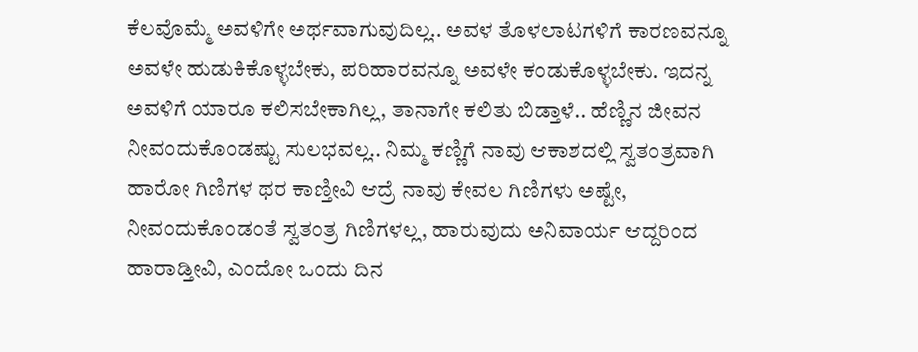ಕೆಲವೊಮ್ಮೆ ಅವಳಿಗೇ ಅರ್ಥವಾಗುವುದಿಲ್ಲ.. ಅವಳ ತೊಳಲಾಟಗಳಿಗೆ ಕಾರಣವನ್ನೂ ಅವಳೇ ಹುಡುಕಿಕೊಳ್ಳಬೇಕು, ಪರಿಹಾರವನ್ನೂ ಅವಳೇ ಕಂಡುಕೊಳ್ಳಬೇಕು. ಇದನ್ನ ಅವಳಿಗೆ ಯಾರೂ ಕಲಿಸಬೇಕಾಗಿಲ್ಲ, ತಾನಾಗೇ ಕಲಿತು ಬಿಡ್ತಾಳೆ.. ಹೆಣ್ಣಿನ ಜೀವನ ನೀವಂದುಕೊಂಡಷ್ಟು ಸುಲಭವಲ್ಲ.. ನಿಮ್ಮ ಕಣ್ಣಿಗೆ ನಾವು ಆಕಾಶದಲ್ಲಿ ಸ್ವತಂತ್ರವಾಗಿ ಹಾರೋ ಗಿಣಿಗಳ ಥರ ಕಾಣ್ತೀವಿ ಆದ್ರೆ ನಾವು ಕೇವಲ ಗಿಣಿಗಳು ಅಷ್ಟೇ, ನೀವಂದುಕೊಂಡಂತೆ ಸ್ವತಂತ್ರ ಗಿಣಿಗಳಲ್ಲ, ಹಾರುವುದು ಅನಿವಾರ್ಯ ಆದ್ದರಿಂದ ಹಾರಾಡ್ತೀವಿ, ಎಂದೋ ಒಂದು ದಿನ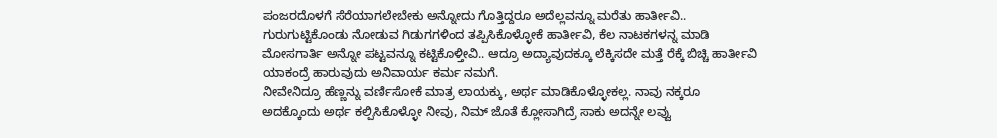ಪಂಜರದೊಳಗೆ ಸೆರೆಯಾಗಲೇಬೇಕು ಅನ್ನೋದು ಗೊತ್ತಿದ್ದರೂ ಅದೆಲ್ಲವನ್ನೂ ಮರೆತು ಹಾರ್ತೀವಿ.. ಗುರುಗುಟ್ಟಿಕೊಂಡು ನೋಡುವ ಗಿಡುಗಗಳಿಂದ ತಪ್ಪಿಸಿಕೊಳ್ಳೋಕೆ ಹಾರ್ತೀವಿ, ಕೆಲ ನಾಟಕಗಳನ್ನ ಮಾಡಿ ಮೋಸಗಾರ್ತಿ ಅನ್ನೋ ಪಟ್ಟವನ್ನೂ ಕಟ್ಟಿಕೊಳ್ತೀವಿ.. ಆದ್ರೂ ಅದ್ಯಾವುದಕ್ಕೂ ಲೆಕ್ಕಿಸದೇ ಮತ್ತೆ ರೆಕ್ಕೆ ಬಿಚ್ಚಿ ಹಾರ್ತೀವಿ ಯಾಕಂದ್ರೆ ಹಾರುವುದು ಅನಿವಾರ್ಯ ಕರ್ಮ ನಮಗೆ.
ನೀವೇನಿದ್ರೂ ಹೆಣ್ಣನ್ನು ವರ್ಣಿಸೋಕೆ ಮಾತ್ರ ಲಾಯಕ್ಕು, ಅರ್ಥ ಮಾಡಿಕೊಳ್ಳೋಕಲ್ಲ. ನಾವು ನಕ್ಕರೂ ಅದಕ್ಕೊಂದು ಅರ್ಥ ಕಲ್ಪಿಸಿಕೊಳ್ಳೋ ನೀವು, ನಿಮ್ ಜೊತೆ ಕ್ಲೋಸಾಗಿದ್ರೆ ಸಾಕು ಅದನ್ನೇ ಲವ್ವು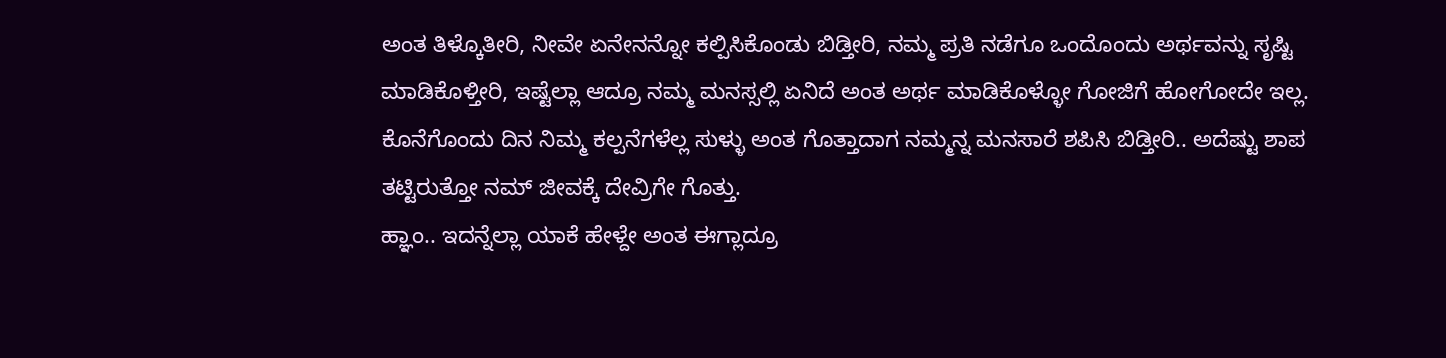ಅಂತ ತಿಳ್ಕೊತೀರಿ, ನೀವೇ ಏನೇನನ್ನೋ ಕಲ್ಪಿಸಿಕೊಂಡು ಬಿಡ್ತೀರಿ, ನಮ್ಮ ಪ್ರತಿ ನಡೆಗೂ ಒಂದೊಂದು ಅರ್ಥವನ್ನು ಸೃಷ್ಟಿ ಮಾಡಿಕೊಳ್ತೀರಿ, ಇಷ್ಟೆಲ್ಲಾ ಆದ್ರೂ ನಮ್ಮ ಮನಸ್ಸಲ್ಲಿ ಏನಿದೆ ಅಂತ ಅರ್ಥ ಮಾಡಿಕೊಳ್ಳೋ ಗೋಜಿಗೆ ಹೋಗೋದೇ ಇಲ್ಲ. ಕೊನೆಗೊಂದು ದಿನ ನಿಮ್ಮ ಕಲ್ಪನೆಗಳೆಲ್ಲ ಸುಳ್ಳು ಅಂತ ಗೊತ್ತಾದಾಗ ನಮ್ಮನ್ನ ಮನಸಾರೆ ಶಪಿಸಿ ಬಿಡ್ತೀರಿ.. ಅದೆಷ್ಟು ಶಾಪ ತಟ್ಟಿರುತ್ತೋ ನಮ್ ಜೀವಕ್ಕೆ ದೇವ್ರಿಗೇ ಗೊತ್ತು.
ಹ್ಞಾಂ.. ಇದನ್ನೆಲ್ಲಾ ಯಾಕೆ ಹೇಳ್ದೇ ಅಂತ ಈಗ್ಲಾದ್ರೂ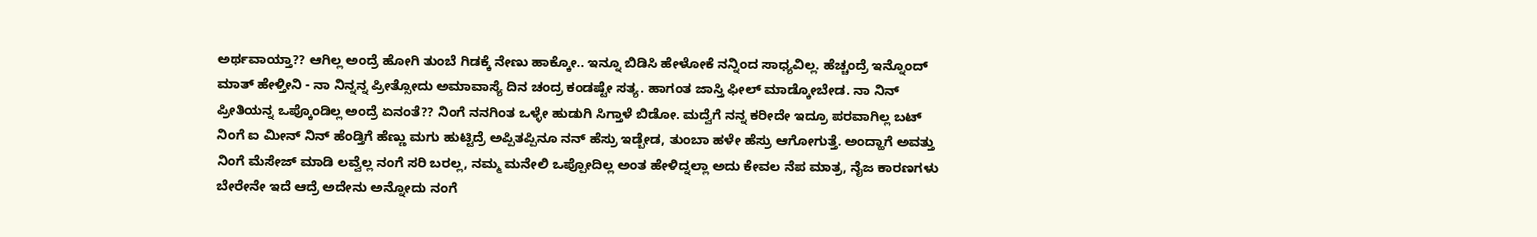ಅರ್ಥವಾಯ್ತಾ?? ಆಗಿಲ್ಲ ಅಂದ್ರೆ ಹೋಗಿ ತುಂಬೆ ಗಿಡಕ್ಕೆ ನೇಣು ಹಾಕ್ಕೋ.. ಇನ್ನೂ ಬಿಡಿಸಿ ಹೇಳೋಕೆ ನನ್ನಿಂದ ಸಾಧ್ಯವಿಲ್ಲ. ಹೆಚ್ಚಂದ್ರೆ ಇನ್ನೊಂದ್ ಮಾತ್ ಹೇಳ್ತೀನಿ - ನಾ ನಿನ್ನನ್ನ ಪ್ರೀತ್ಸೋದು ಅಮಾವಾಸ್ಯೆ ದಿನ ಚಂದ್ರ ಕಂಡಷ್ಟೇ ಸತ್ಯ. ಹಾಗಂತ ಜಾಸ್ತಿ ಫೀಲ್ ಮಾಡ್ಕೋಬೇಡ. ನಾ ನಿನ್ ಪ್ರೀತಿಯನ್ನ ಒಪ್ಕೊಂಡಿಲ್ಲ ಅಂದ್ರೆ ಏನಂತೆ?? ನಿಂಗೆ ನನಗಿಂತ ಒಳ್ಳೇ ಹುಡುಗಿ ಸಿಗ್ತಾಳೆ ಬಿಡೋ. ಮದ್ವೆಗೆ ನನ್ನ ಕರೀದೇ ಇದ್ರೂ ಪರವಾಗಿಲ್ಲ ಬಟ್ ನಿಂಗೆ ಐ ಮೀನ್ ನಿನ್ ಹೆಂಡ್ತಿಗೆ ಹೆಣ್ಣು ಮಗು ಹುಟ್ಟಿದ್ರೆ ಅಪ್ಪಿತಪ್ಪಿನೂ ನನ್ ಹೆಸ್ರು ಇಡ್ಬೇಡ, ತುಂಬಾ ಹಳೇ ಹೆಸ್ರು ಆಗೋಗುತ್ತೆ. ಅಂದ್ಹಾಗೆ ಅವತ್ತು ನಿಂಗೆ ಮೆಸೇಜ್ ಮಾಡಿ ಲವ್ವೆಲ್ಲ ನಂಗೆ ಸರಿ ಬರಲ್ಲ, ನಮ್ಮ ಮನೇಲಿ ಒಪ್ಪೋದಿಲ್ಲ ಅಂತ ಹೇಳಿದ್ನಲ್ಲಾ ಅದು ಕೇವಲ ನೆಪ ಮಾತ್ರ, ನೈಜ ಕಾರಣಗಳು ಬೇರೇನೇ ಇದೆ ಆದ್ರೆ ಅದೇನು ಅನ್ನೋದು ನಂಗೆ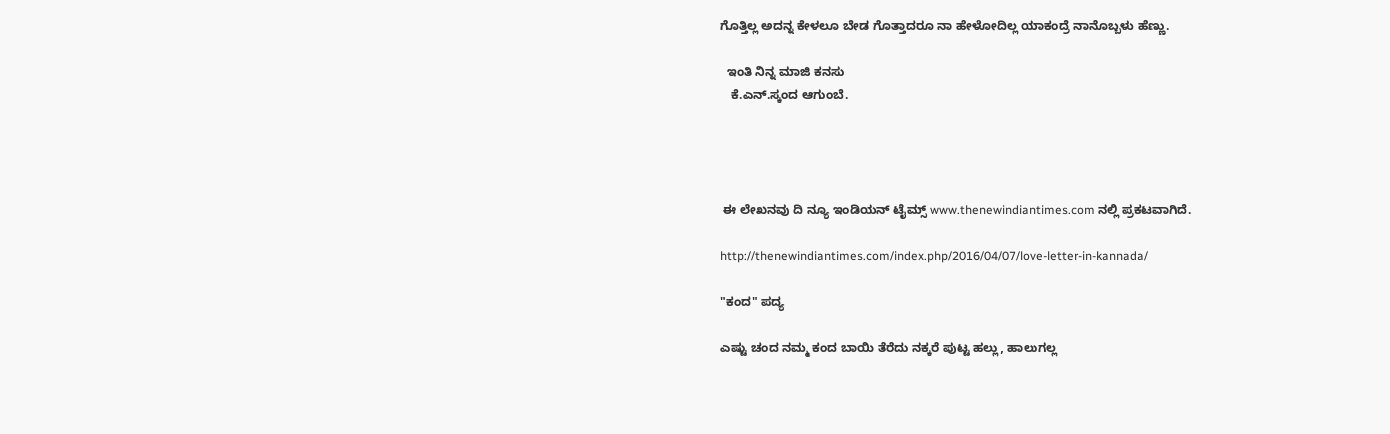ಗೊತ್ತಿಲ್ಲ ಅದನ್ನ ಕೇಳಲೂ ಬೇಡ ಗೊತ್ತಾದರೂ ನಾ ಹೇಳೋದಿಲ್ಲ ಯಾಕಂದ್ರೆ ನಾನೊಬ್ಬಳು ಹೆಣ್ಣು.

  ಇಂತಿ ನಿನ್ನ ಮಾಜಿ ಕನಸು
   ಕೆ.ಎನ್.ಸ್ಕಂದ ಆಗುಂಬೆ.




 ಈ ಲೇಖನವು ದಿ ನ್ಯೂ ಇಂಡಿಯನ್ ಟೈಮ್ಸ್ www.thenewindiantimes.com ನಲ್ಲಿ ಪ್ರಕಟವಾಗಿದೆ.

http://thenewindiantimes.com/index.php/2016/04/07/love-letter-in-kannada/

"ಕಂದ" ಪದ್ಯ

ಎಷ್ಟು ಚಂದ ನಮ್ಮ ಕಂದ ಬಾಯಿ ತೆರೆದು ನಕ್ಕರೆ ಪುಟ್ಟ ಹಲ್ಲು, ಹಾಲುಗಲ್ಲ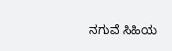ನಗುವೆ ಸಿಹಿಯ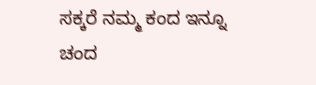ಸಕ್ಕರೆ ನಮ್ಮ ಕಂದ ಇನ್ನೂ ಚಂದ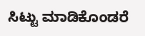ಸಿಟ್ಟು ಮಾಡಿಕೊಂಡರೆ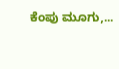ಕೆಂಪು ಮೂಗು,...